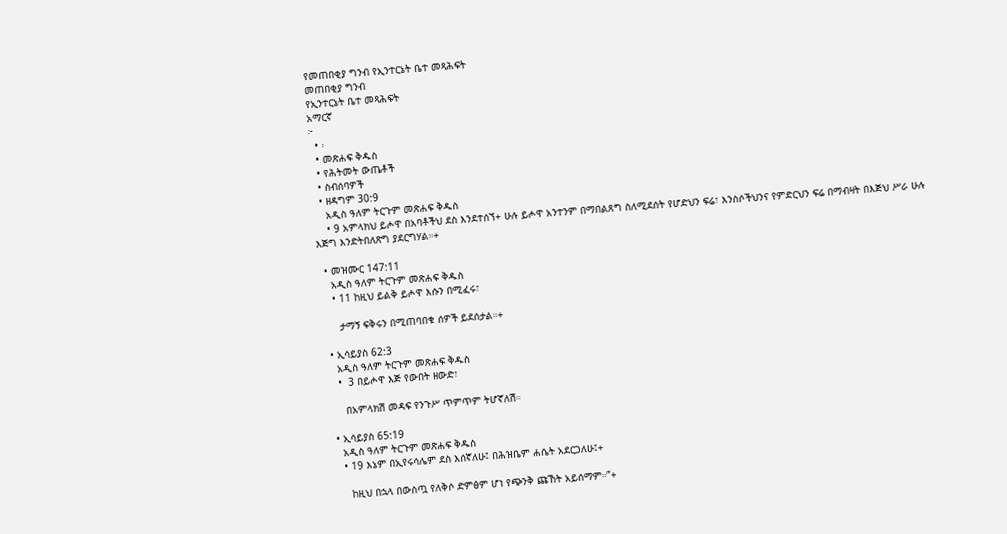የመጠበቂያ ግንብ የኢንተርኔት ቤተ መጻሕፍት
መጠበቂያ ግንብ
የኢንተርኔት ቤተ መጻሕፍት
አማርኛ
፦
  • ፡
  • መጽሐፍ ቅዱስ
  • የሕትመት ውጤቶች
  • ስብሰባዎች
  • ዘዳግም 30:9
    አዲስ ዓለም ትርጉም መጽሐፍ ቅዱስ
    • 9 አምላክህ ይሖዋ በአባቶችህ ደስ እንደተሰኘ+ ሁሉ ይሖዋ አንተንም በማበልጸግ ስለሚደሰት የሆድህን ፍሬ፣ እንስሶችህንና የምድርህን ፍሬ በማብዛት በእጅህ ሥራ ሁሉ እጅግ እንድትበለጽግ ያደርግሃል።+

  • መዝሙር 147:11
    አዲስ ዓለም ትርጉም መጽሐፍ ቅዱስ
    • 11 ከዚህ ይልቅ ይሖዋ እሱን በሚፈሩ፣

      ታማኝ ፍቅሩን በሚጠባበቁ ሰዎች ይደሰታል።+

  • ኢሳይያስ 62:3
    አዲስ ዓለም ትርጉም መጽሐፍ ቅዱስ
    •  3 በይሖዋ እጅ የውበት ዘውድ፣

      በአምላክሽ መዳፍ የንጉሥ ጥምጥም ትሆኛለሽ።

  • ኢሳይያስ 65:19
    አዲስ ዓለም ትርጉም መጽሐፍ ቅዱስ
    • 19 እኔም በኢየሩሳሌም ደስ እሰኛለሁ፤ በሕዝቤም ሐሴት አደርጋለሁ፤+

      ከዚህ በኋላ በውስጧ የለቅሶ ድምፅም ሆነ የጭንቅ ጩኸት አይሰማም።”+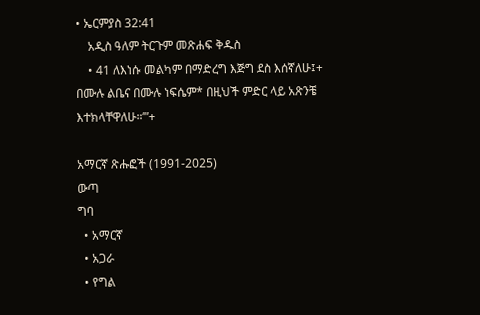• ኤርምያስ 32:41
    አዲስ ዓለም ትርጉም መጽሐፍ ቅዱስ
    • 41 ለእነሱ መልካም በማድረግ እጅግ ደስ እሰኛለሁ፤+ በሙሉ ልቤና በሙሉ ነፍሴም* በዚህች ምድር ላይ አጽንቼ እተክላቸዋለሁ።’”+

አማርኛ ጽሑፎች (1991-2025)
ውጣ
ግባ
  • አማርኛ
  • አጋራ
  • የግል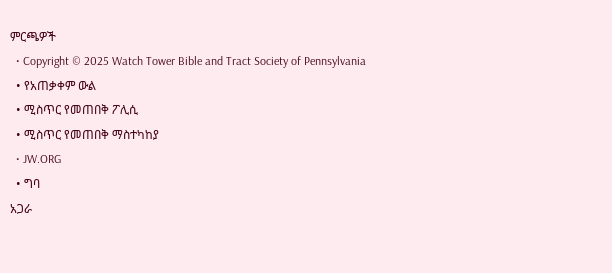ምርጫዎች
  • Copyright © 2025 Watch Tower Bible and Tract Society of Pennsylvania
  • የአጠቃቀም ውል
  • ሚስጥር የመጠበቅ ፖሊሲ
  • ሚስጥር የመጠበቅ ማስተካከያ
  • JW.ORG
  • ግባ
አጋራ